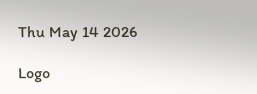Thu May 14 2026

Logo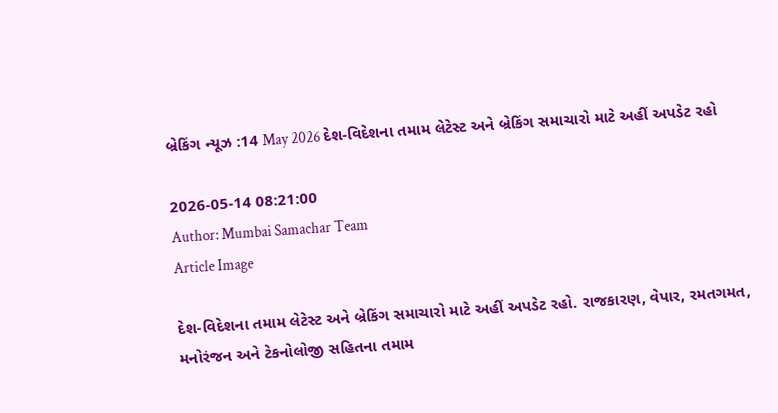બ્રેકિંગ ન્યૂઝ :14 May 2026 દેશ-વિદેશના તમામ લેટેસ્ટ અને બ્રેકિંગ સમાચારો માટે અહીં અપડેટ રહો

2026-05-14 08:21:00
Author: Mumbai Samachar Team
Article Image

દેશ-વિદેશના તમામ લેટેસ્ટ અને બ્રેકિંગ સમાચારો માટે અહીં અપડેટ રહો. રાજકારણ, વેપાર, રમતગમત, મનોરંજન અને ટેકનોલોજી સહિતના તમામ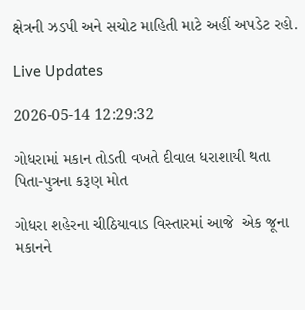ક્ષેત્રની ઝડપી અને સચોટ માહિતી માટે અહીં અપડેટ રહો.

Live Updates

2026-05-14 12:29:32

ગોધરામાં મકાન તોડતી વખતે દીવાલ ધરાશાયી થતા પિતા-પુત્રના કરૂણ મોત

ગોધરા શહેરના ચીઠિયાવાડ વિસ્તારમાં આજે  એક જૂના મકાનને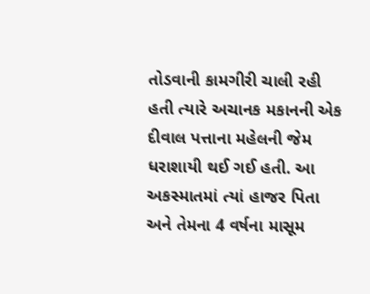તોડવાની કામગીરી ચાલી રહી હતી ત્યારે અચાનક મકાનની એક દીવાલ પત્તાના મહેલની જેમ ધરાશાયી થઈ ગઈ હતી. આ અકસ્માતમાં ત્યાં હાજર પિતા અને તેમના 4 વર્ષના માસૂમ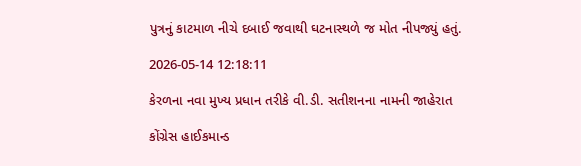પુત્રનું કાટમાળ નીચે દબાઈ જવાથી ઘટનાસ્થળે જ મોત નીપજ્યું હતું.

2026-05-14 12:18:11

કેરળના નવા મુખ્ય પ્રધાન તરીકે વી.ડી. સતીશનના નામની જાહેરાત

કોંગ્રેસ હાઈકમાન્ડ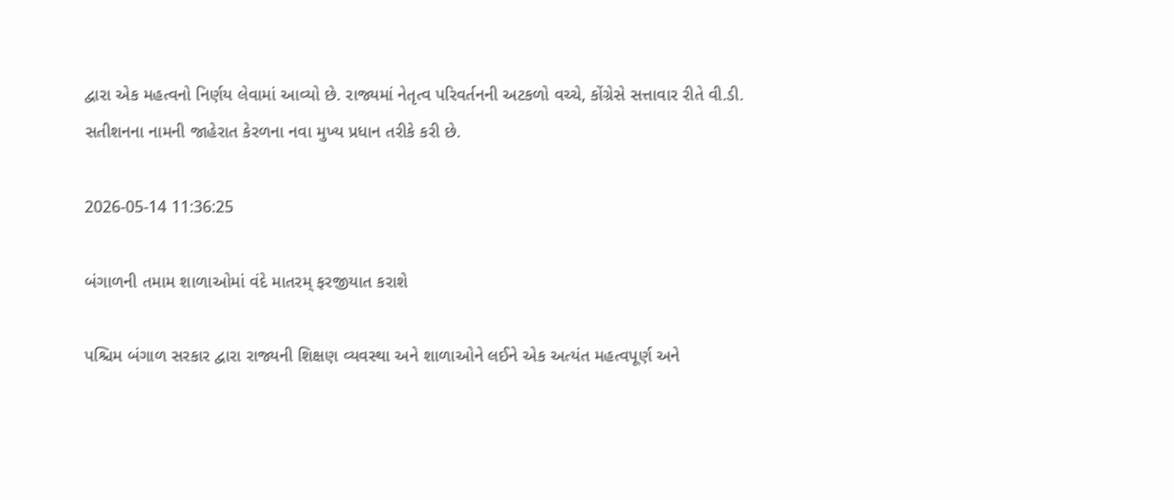દ્વારા એક મહત્વનો નિર્ણય લેવામાં આવ્યો છે. રાજ્યમાં નેતૃત્વ પરિવર્તનની અટકળો વચ્ચે, કોંગ્રેસે સત્તાવાર રીતે વી.ડી. સતીશનના નામની જાહેરાત કેરળના નવા મુખ્ય પ્રધાન તરીકે કરી છે.

2026-05-14 11:36:25

બંગાળની તમામ શાળાઓમાં વંદે માતરમ્ ફરજીયાત કરાશે

પશ્ચિમ બંગાળ સરકાર દ્વારા રાજ્યની શિક્ષણ વ્યવસ્થા અને શાળાઓને લઈને એક અત્યંત મહત્વપૂર્ણ અને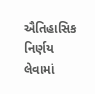ઐતિહાસિક નિર્ણય લેવામાં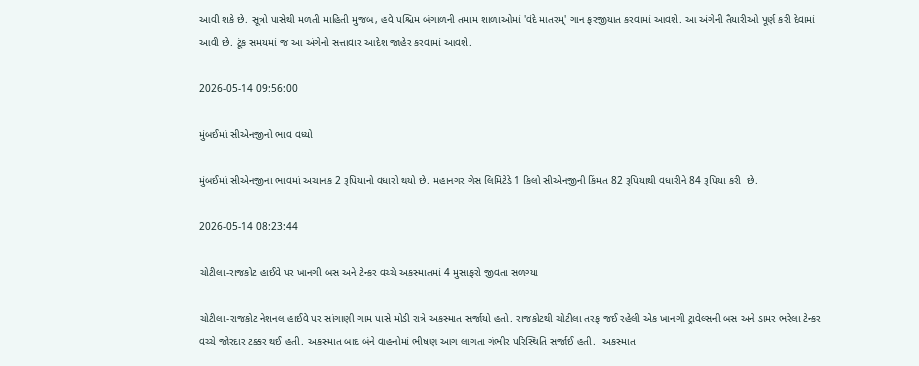આવી શકે છે. સૂત્રો પાસેથી મળતી માહિતી મુજબ, હવે પશ્ચિમ બંગાળની તમામ શાળાઓમાં 'વંદે માતરમ્' ગાન ફરજીયાત કરવામાં આવશે. આ અંગેની તૈયારીઓ પૂર્ણ કરી દેવામાં આવી છે. ટૂંક સમયમાં જ આ અંગેનો સત્તાવાર આદેશ જાહેર કરવામાં આવશે.

2026-05-14 09:56:00

મુંબઈમાં સીએનજીનો ભાવ વધ્યો

મુંબઈમાં સીએનજીના ભાવમાં અચાનક 2 રૂપિયાનો વધારો થયો છે. મહાનગર ગેસ લિમિટેડે 1 કિલો સીએનજીની કિંમત 82 રૂપિયાથી વધારીને 84 રૂપિયા કરી  છે.

2026-05-14 08:23:44

ચોટીલા-રાજકોટ હાઈવે પર ખાનગી બસ અને ટેન્કર વચ્ચે અકસ્માતમાં 4 મુસાફરો જીવતા સળગ્યા

ચોટીલા-રાજકોટ નેશનલ હાઈવે પર સાંગાણી ગામ પાસે મોડી રાત્રે અકસ્માત સર્જાયો હતો. રાજકોટથી ચોટીલા તરફ જઈ રહેલી એક ખાનગી ટ્રાવેલ્સની બસ અને ડામર ભરેલા ટેન્કર વચ્ચે જોરદાર ટક્કર થઈ હતી. અકસ્માત બાદ બંને વાહનોમાં ભીષણ આગ લાગતા ગંભીર પરિસ્થિતિ સર્જાઈ હતી.  અકસ્માત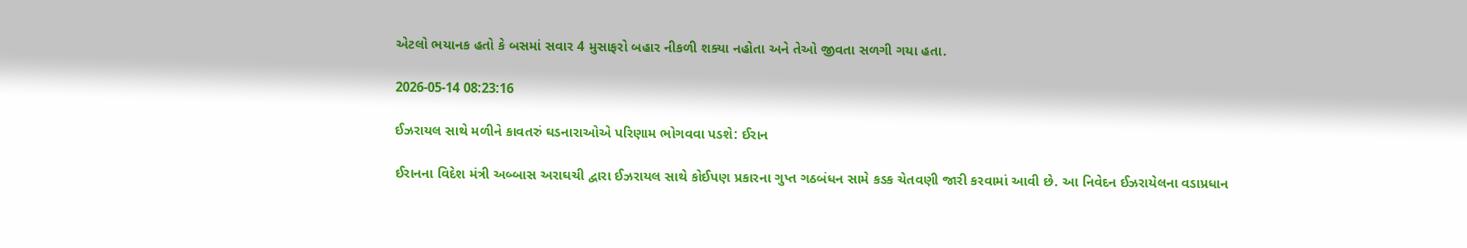એટલો ભયાનક હતો કે બસમાં સવાર 4 મુસાફરો બહાર નીકળી શક્યા નહોતા અને તેઓ જીવતા સળગી ગયા હતા.

2026-05-14 08:23:16

ઈઝરાયલ સાથે મળીને કાવતરું ઘડનારાઓએ પરિણામ ભોગવવા પડશે: ઈરાન

ઈરાનના વિદેશ મંત્રી અબ્બાસ અરાઘચી દ્વારા ઈઝરાયલ સાથે કોઈપણ પ્રકારના ગુપ્ત ગઠબંધન સામે કડક ચેતવણી જારી કરવામાં આવી છે. આ નિવેદન ઈઝરાયેલના વડાપ્રધાન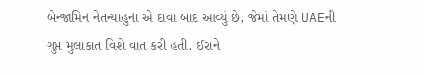બેન્જામિન નેતન્યાહુના એ દાવા બાદ આવ્યું છે, જેમાં તેમણે UAEની ગુપ્ત મુલાકાત વિશે વાત કરી હતી. ઈરાને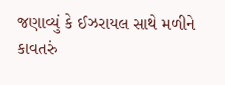જણાવ્યું કે ઈઝરાયલ સાથે મળીને કાવતરું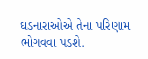ઘડનારાઓએ તેના પરિણામ ભોગવવા પડશે.